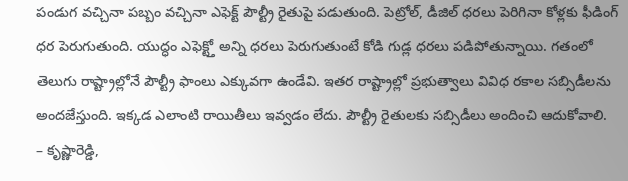పండుగ వచ్చినా పబ్బం వచ్చినా ఎఫెక్ట్ పౌల్ట్రీ రైతుపై పడుతుంది. పెట్రోల్, డీజిల్ ధరలు పెరిగినా కోళ్లకు ఫీడింగ్ ధర పెరుగుతుంది. యుద్ధం ఎఫెక్ట్తో అన్ని ధరలు పెరుగుతుంటే కోడి గుడ్ల ధరలు పడిపోతున్నాయి. గతంలో తెలుగు రాష్ట్రాల్లోనే పౌల్ట్రీ ఫాంలు ఎక్కువగా ఉండేవి. ఇతర రాష్ట్రాల్లో ప్రభుత్వాలు వివిధ రకాల సబ్సిడీలను అందజేస్తుంది. ఇక్కడ ఎలాంటి రాయితీలు ఇవ్వడం లేదు. పౌల్ట్రీ రైతులకు సబ్సిడీలు అందించి ఆదుకోవాలి.
– కృష్ణారెడ్డి,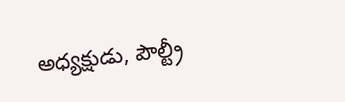అధ్యక్షుడు, పౌల్ట్రీ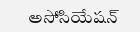అసోసియేషన్